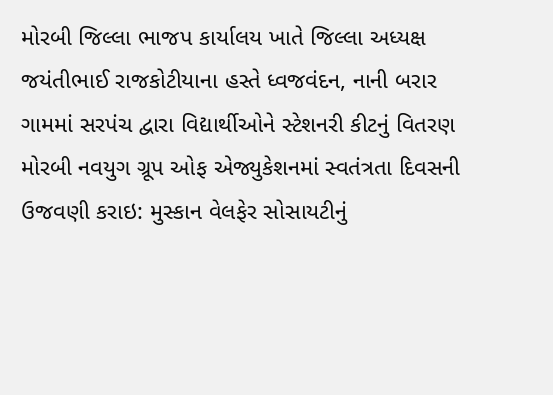મોરબી જિલ્લા ભાજપ કાર્યાલય ખાતે જિલ્લા અધ્યક્ષ જયંતીભાઈ રાજકોટીયાના હસ્તે ધ્વજવંદન, નાની બરાર ગામમાં સરપંચ દ્વારા વિદ્યાર્થીઓને સ્ટેશનરી કીટનું વિતરણ મોરબી નવયુગ ગ્રૂપ ઓફ એજ્યુકેશનમાં સ્વતંત્રતા દિવસની ઉજવણી કરાઇ: મુસ્કાન વેલફેર સોસાયટીનું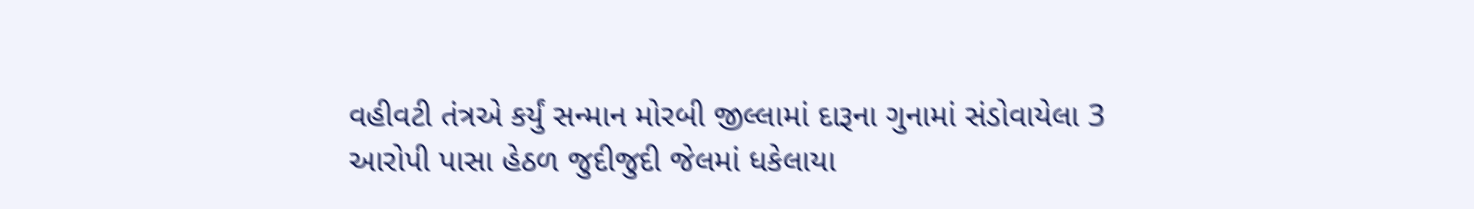વહીવટી તંત્રએ કર્યું સન્માન મોરબી જીલ્લામાં દારૂના ગુનામાં સંડોવાયેલા 3 આરોપી પાસા હેઠળ જુદીજુદી જેલમાં ધકેલાયા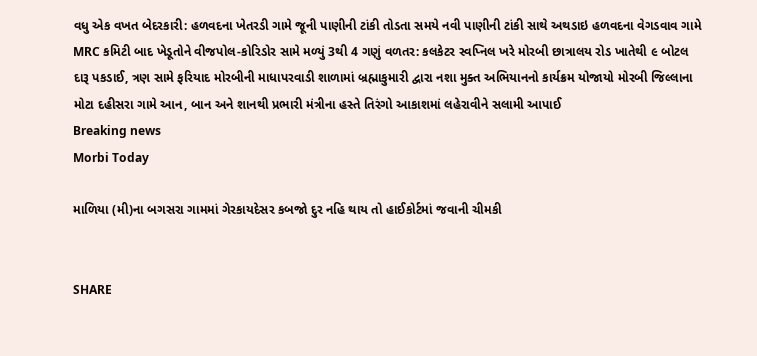વધુ એક વખત બેદરકારી: હળવદના ખેતરડી ગામે જૂની પાણીની ટાંકી તોડતા સમયે નવી પાણીની ટાંકી સાથે અથડાઇ હળવદના વેગડવાવ ગામે MRC કમિટી બાદ ખેડૂતોને વીજપોલ-કોરિડોર સામે મળ્યું 3થી 4 ગણું વળતર: કલકેટર સ્વપ્નિલ ખરે મોરબી છાત્રાલય રોડ ખાતેથી ૯ બોટલ દારૂ પકડાઈ, ત્રણ સામે ફરિયાદ મોરબીની માધાપરવાડી શાળામાં બ્રહ્માકુમારી દ્વારા નશા મુક્ત અભિયાનનો કાર્યક્રમ યોજાયો મોરબી જિલ્લાના મોટા દહીસરા ગામે આન, બાન અને શાનથી પ્રભારી મંત્રીના હસ્તે તિરંગો આકાશમાં લહેરાવીને સલામી આપાઈ
Breaking news
Morbi Today

માળિયા (મી)ના બગસરા ગામમાં ગેરકાયદેસર કબજો દુર નહિ થાય તો હાઈકોર્ટમાં જવાની ચીમકી


SHARE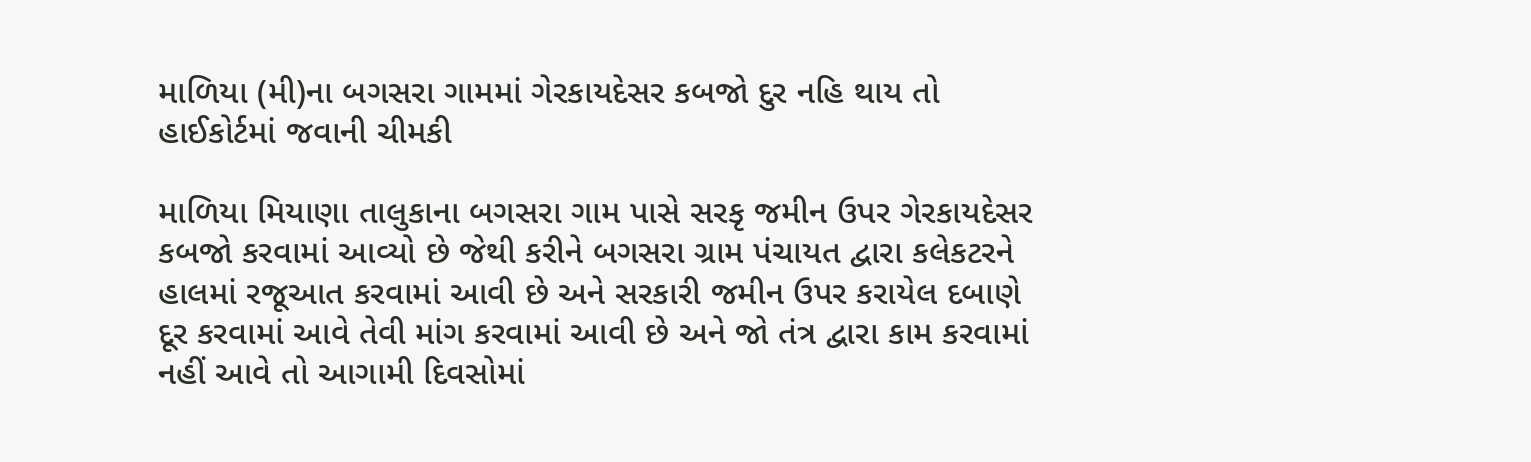માળિયા (મી)ના બગસરા ગામમાં ગેરકાયદેસર કબજો દુર નહિ થાય તો હાઈકોર્ટમાં જવાની ચીમકી

માળિયા મિયાણા તાલુકાના બગસરા ગામ પાસે સરકૃ જમીન ઉપર ગેરકાયદેસર કબજો કરવામાં આવ્યો છે જેથી કરીને બગસરા ગ્રામ પંચાયત દ્વારા કલેકટરને હાલમાં રજૂઆત કરવામાં આવી છે અને સરકારી જમીન ઉપર કરાયેલ દબાણે દૂર કરવામાં આવે તેવી માંગ કરવામાં આવી છે અને જો તંત્ર દ્વારા કામ કરવામાં નહીં આવે તો આગામી દિવસોમાં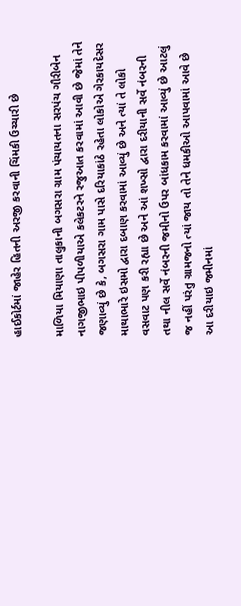હાઈકોર્ટમાં જાહેર હિતની અરજી કરવાની ચિંમકી ઉચ્ચારી છે

માળિયા મિયાણા તાલુકાની બગસરા ગ્રામ પંચાયતના સરપંચ ગૌરીબેન નાગજીભાઇ પીપળીયાએ કલેકટરને રજુઆત કરવામાં આવી છે જેમાં તેને જણાવ્યું છે કે, બગસરા ગામ પાસે દરિયાકાંઠે રહેતા લોકોએ ગેરકાયદેસર માથાભારે ઇસમો દ્વારા દબાણ કરવામાં આવ્યું છે અને ત્યાં તે લોકો વસવાટ પણ કરી રહ્યા છે અને આં શખ્સો દ્વારા દરીયાની સર્વે નંબરની તથા નીલ સર્વે નંબરની જમીનો ઉપર બાંધકામ કરવામાં આવ્યું છે આટલું જ નહીં પરંતુ ગ્રામજનો ત્યાં જાય તો તેને ધમકીઓ આપવામાં આવે છે આ દરીયાઇ જમીનમાં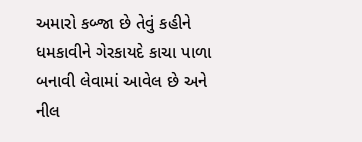અમારો કબ્જા છે તેવું કહીને ધમકાવીને ગેરકાયદે કાચા પાળા બનાવી લેવામાં આવેલ છે અને નીલ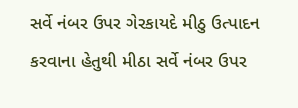સર્વે નંબર ઉપર ગેરકાયદે મીઠુ ઉત્પાદન કરવાના હેતુથી મીઠા સર્વે નંબર ઉપર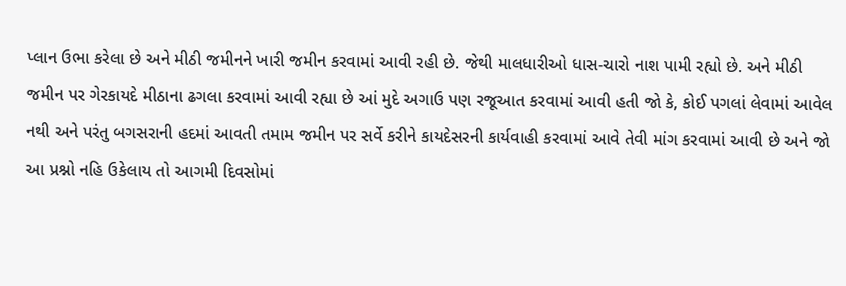પ્લાન ઉભા કરેલા છે અને મીઠી જમીનને ખારી જમીન કરવામાં આવી રહી છે. જેથી માલધારીઓ ધાસ-ચારો નાશ પામી રહ્યો છે. અને મીઠી જમીન પર ગેરકાયદે મીઠાના ઢગલા કરવામાં આવી રહ્યા છે આં મુદે અગાઉ પણ રજૂઆત કરવામાં આવી હતી જો કે, કોઈ પગલાં લેવામાં આવેલ નથી અને પરંતુ બગસરાની હદમાં આવતી તમામ જમીન પર સર્વે કરીને કાયદેસરની કાર્યવાહી કરવામાં આવે તેવી માંગ કરવામાં આવી છે અને જો આ પ્રશ્નો નહિ ઉકેલાય તો આગમી દિવસોમાં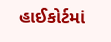હાઈકોર્ટમાં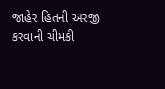જાહેર હિતની અરજી કરવાની ચીમકી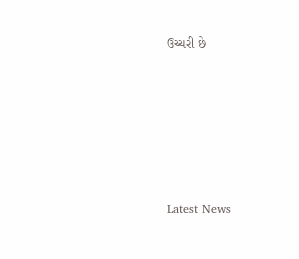ઉચ્ચરી છે






Latest News